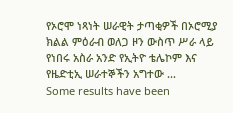የኦሮሞ ነጻነት ሠራዊት ታጣቂዎች በኦሮሚያ ክልል ምዕራብ ወለጋ ዞን ውስጥ ሥራ ላይ የነበሩ አስራ አንድ የኢትዮ ቴሌኮም እና የዜድቲኢ ሠራተኞችን አግተው ...
Some results have been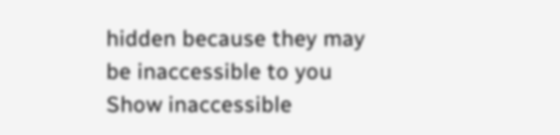hidden because they may be inaccessible to you
Show inaccessible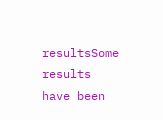resultsSome results have been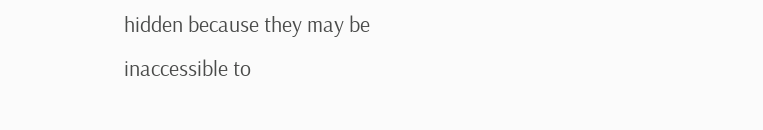hidden because they may be inaccessible to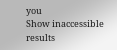you
Show inaccessible results